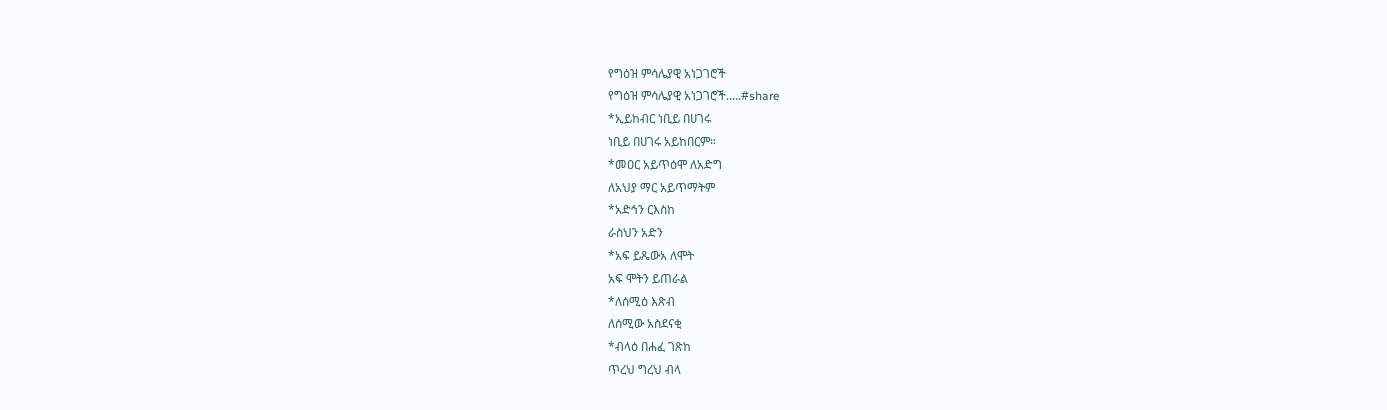የግዕዝ ምሳሌያዊ አነጋገሮች
የግዕዝ ምሳሌያዊ አነጋገሮች.....#share
*ኢይከብር ነቢይ በሀገሩ
ነቢይ በሀገሩ አይከበርም።
*መዐር አይጥዕሞ ለአድግ
ለአህያ ማር አይጥማትም
*አድኅን ርእስከ
ራስህን አድን
*አፍ ይጼውአ ለሞት
አፍ ሞትን ይጠራል
*ለሰሚዕ እጽብ
ለሰሚው አስደናቂ
*ብላዕ በሐፈ ገጽከ
ጥረህ ግረህ ብላ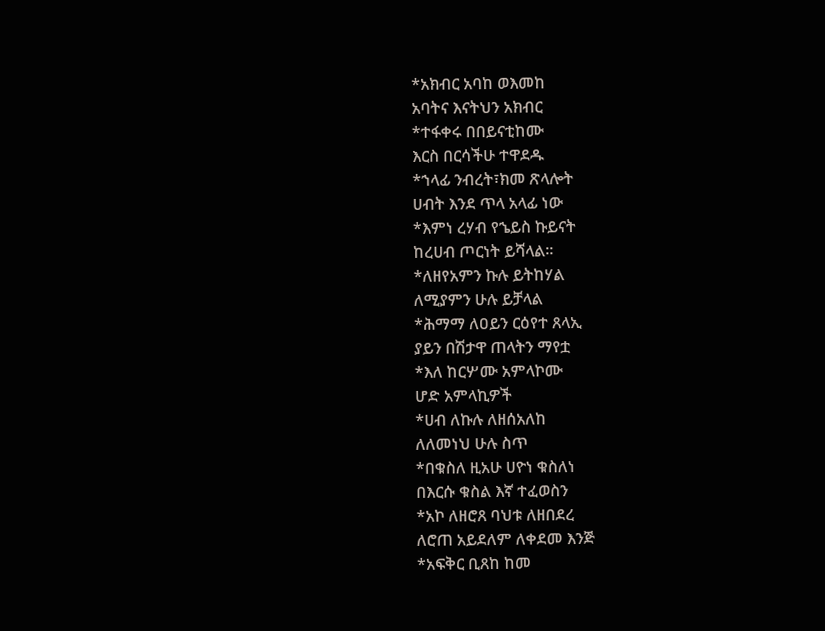*አክብር አባከ ወእመከ
አባትና እናትህን አክብር
*ተፋቀሩ በበይናቲከሙ
እርስ በርሳችሁ ተዋደዱ
*ኀላፊ ንብረት፣ክመ ጽላሎት
ሀብት እንደ ጥላ አላፊ ነው
*እምነ ረሃብ የኄይስ ኩይናት
ከረሀብ ጦርነት ይሻላል።
*ለዘየአምን ኩሉ ይትከሃል
ለሚያምን ሁሉ ይቻላል
*ሕማማ ለዐይን ርዕየተ ጸላኢ
ያይን በሽታዋ ጠላትን ማየቷ
*እለ ከርሦሙ አምላኮሙ
ሆድ አምላኪዎች
*ሀብ ለኩሉ ለዘሰአለከ
ለለመነህ ሁሉ ስጥ
*በቁስለ ዚአሁ ሀዮነ ቁስለነ
በእርሱ ቁስል እኛ ተፈወስን
*አኮ ለዘሮጸ ባህቱ ለዘበደረ
ለሮጠ አይደለም ለቀደመ እንጅ
*አፍቅር ቢጸከ ከመ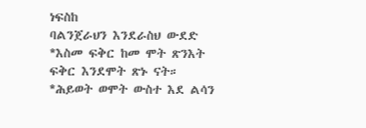ነፍስከ
ባልንጀራህን እንደራስህ ውደድ
*እስመ ፍቅር ከመ ሞት ጽንእት
ፍቅር እንደሞት ጽኑ ናት።
*ሕይወት ወሞት ውስተ እደ ልሳን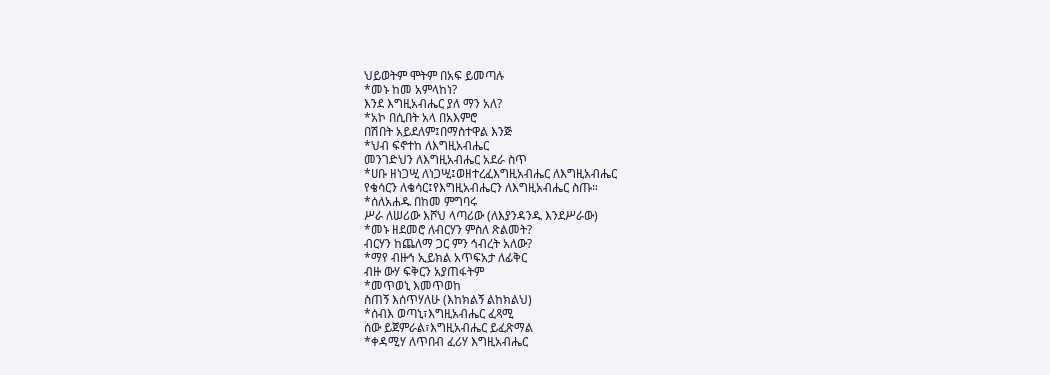ህይወትም ሞትም በአፍ ይመጣሉ
*መኑ ከመ አምላከነ?
እንደ እግዚአብሔር ያለ ማን አለ?
*አኮ በሲበት አላ በአእምሮ
በሽበት አይደለም፤በማስተዋል እንጅ
*ህብ ፍኖተከ ለእግዚአብሔር
መንገድህን ለእግዚአብሔር አደራ ስጥ
*ሀቡ ዘነጋሢ ለነጋሢ፤ወዘተረፈእግዚአብሔር ለእግዚአብሔር
የቄሳርን ለቄሳር፤የእግዚአብሔርን ለእግዚአብሔር ስጡ።
*ሰለአሐዱ በከመ ምግባሩ
ሥራ ለሠሪው እሾህ ላጣሪው (ለእያንዳንዱ እንደሥራው)
*መኑ ዘደመሮ ለብርሃን ምስለ ጽልመት?
ብርሃን ከጨለማ ጋር ምን ኅብረት አለው?
*ማየ ብዙኅ ኢይክል አጥፍአታ ለፊቅር
ብዙ ውሃ ፍቅርን አያጠፋትም
*መጥወኒ እመጥወከ
ስጠኝ እሰጥሃለሁ (እከክልኝ ልከክልህ)
*ሰብእ ወጣኒ፣እግዚአብሔር ፈጻሚ
ሰው ይጀምራል፣እግዚአብሔር ይፈጽማል
*ቀዳሚሃ ለጥበብ ፈሪሃ እግዚአብሔር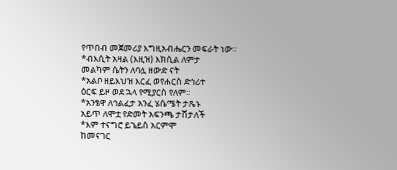የጥበብ መጀመሪያ እግዚአብሔርን መፍራት ነው።
*ብእሲት አዛል (እዚዝ) እክሲል ለምታ
መልካም ሴትን ለባሏ ዘውድ ናት
*አልቦ ዘይእህዝ እርፈ ወየሐርስ ድኅሪተ
ዕርፍ ይዞ ወደ ኋላ የሚያርስ የለም።
*አንፄዋ ለኅልፈታ አንፈ ሄሴሜት ታጼኑ
አይጥ ለሞቷ የድመት አፍንጫ ታሸታለች
*እም ተናግሮ ይኄይስ አርምሞ
ከመናገር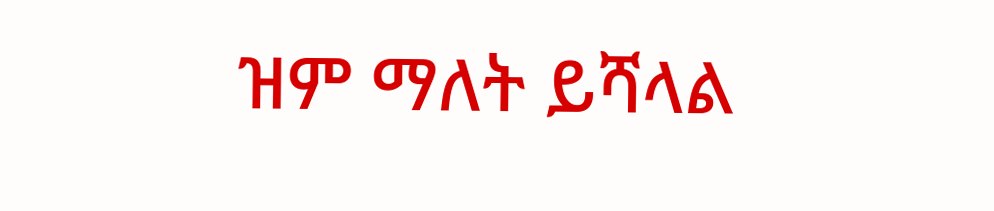ዝም ማለት ይሻላል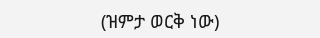(ዝምታ ወርቅ ነው)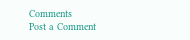Comments
Post a Comment